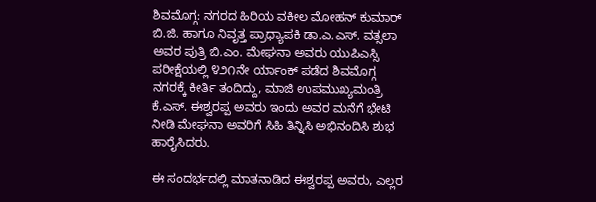ಶಿವಮೊಗ್ಗ: ನಗರದ ಹಿರಿಯ ವಕೀಲ ಮೋಹನ್ ಕುಮಾರ್ ಬಿ.ಜಿ. ಹಾಗೂ ನಿವೃತ್ತ ಪ್ರಾಧ್ಯಾಪಕಿ ಡಾ.ಎ.ಎಸ್. ವತ್ಸಲಾ ಅವರ ಪುತ್ರಿ ಬಿ.ಎಂ. ಮೇಘನಾ ಅವರು ಯುಪಿಎಸ್ಸಿ ಪರೀಕ್ಷೆಯಲ್ಲಿ ೪೨೧ನೇ ರ್ಯಾಂಕ್ ಪಡೆದ ಶಿವಮೊಗ್ಗ ನಗರಕ್ಕೆ ಕೀರ್ತಿ ತಂದಿದ್ದು, ಮಾಜಿ ಉಪಮುಖ್ಯಮಂತ್ರಿ ಕೆ.ಎಸ್. ಈಶ್ವರಪ್ಪ ಅವರು ಇಂದು ಅವರ ಮನೆಗೆ ಭೇಟಿ ನೀಡಿ ಮೇಘನಾ ಅವರಿಗೆ ಸಿಹಿ ತಿನ್ನಿಸಿ ಅಭಿನಂದಿಸಿ ಶುಭ ಹಾರೈಸಿದರು.

ಈ ಸಂದರ್ಭದಲ್ಲಿ ಮಾತನಾಡಿದ ಈಶ್ವರಪ್ಪ ಅವರು, ಎಲ್ಲರ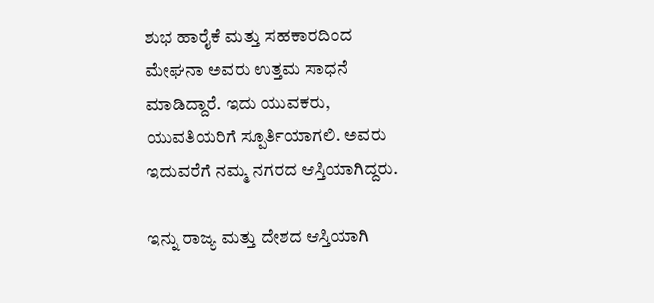ಶುಭ ಹಾರೈಕೆ ಮತ್ತು ಸಹಕಾರದಿಂದ ಮೇಘನಾ ಅವರು ಉತ್ತಮ ಸಾಧನೆ ಮಾಡಿದ್ದಾರೆ. ಇದು ಯುವಕರು, ಯುವತಿಯರಿಗೆ ಸ್ಪೂರ್ತಿಯಾಗಲಿ. ಅವರು ಇದುವರೆಗೆ ನಮ್ಮ ನಗರದ ಆಸ್ತಿಯಾಗಿದ್ದರು.

ಇನ್ನು ರಾಜ್ಯ ಮತ್ತು ದೇಶದ ಆಸ್ತಿಯಾಗಿ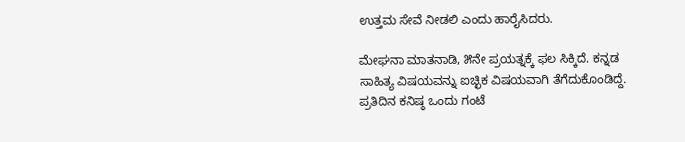ಉತ್ತಮ ಸೇವೆ ನೀಡಲಿ ಎಂದು ಹಾರೈಸಿದರು.

ಮೇಘನಾ ಮಾತನಾಡಿ, ೫ನೇ ಪ್ರಯತ್ನಕ್ಕೆ ಫಲ ಸಿಕ್ಕಿದೆ. ಕನ್ನಡ ಸಾಹಿತ್ಯ ವಿಷಯವನ್ನು ಐಚ್ಛಿಕ ವಿಷಯವಾಗಿ ತೆಗೆದುಕೊಂಡಿದ್ದೆ. ಪ್ರತಿದಿನ ಕನಿಷ್ಠ ಒಂದು ಗಂಟೆ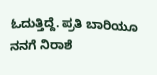ಓದುತ್ತಿದ್ದೆ. ಪ್ರತಿ ಬಾರಿಯೂ ನನಗೆ ನಿರಾಶೆ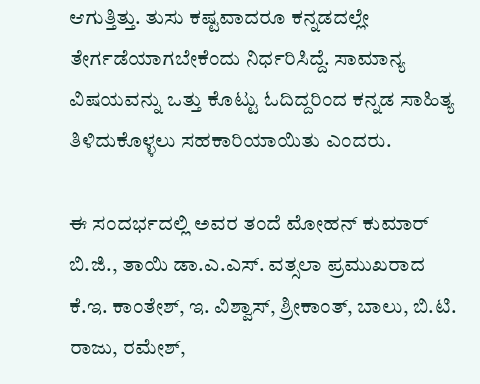ಆಗುತ್ತಿತ್ತು. ತುಸು ಕಷ್ಟವಾದರೂ ಕನ್ನಡದಲ್ಲೇ ತೇರ್ಗಡೆಯಾಗಬೇಕೆಂದು ನಿರ್ಧರಿಸಿದ್ದೆ. ಸಾಮಾನ್ಯ ವಿಷಯವನ್ನು ಒತ್ತು ಕೊಟ್ಟು ಓದಿದ್ದರಿಂದ ಕನ್ನಡ ಸಾಹಿತ್ಯ ತಿಳಿದುಕೊಳ್ಳಲು ಸಹಕಾರಿಯಾಯಿತು ಎಂದರು.

ಈ ಸಂದರ್ಭದಲ್ಲಿ ಅವರ ತಂದೆ ಮೋಹನ್ ಕುಮಾರ್ ಬಿ.ಜಿ., ತಾಯಿ ಡಾ.ಎ.ಎಸ್. ವತ್ಸಲಾ ಪ್ರಮುಖರಾದ ಕೆ.ಇ. ಕಾಂತೇಶ್, ಇ. ವಿಶ್ವಾಸ್, ಶ್ರೀಕಾಂತ್, ಬಾಲು, ಬಿ.ಟಿ. ರಾಜು, ರಮೇಶ್,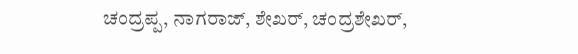ಚಂದ್ರಪ್ಪ, ನಾಗರಾಜ್, ಶೇಖರ್, ಚಂದ್ರಶೇಖರ್,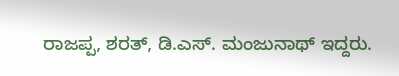ರಾಜಪ್ಪ, ಶರತ್, ಡಿ.ಎಸ್. ಮಂಜುನಾಥ್ ಇದ್ದರು.